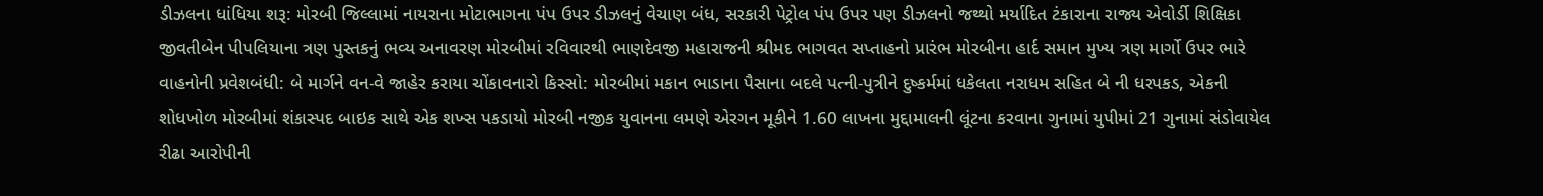ડીઝલના ધાંધિયા શરૂ: મોરબી જિલ્લામાં નાયરાના મોટાભાગના પંપ ઉપર ડીઝલનું વેચાણ બંધ, સરકારી પેટ્રોલ પંપ ઉપર પણ ડીઝલનો જથ્થો મર્યાદિત ટંકારાના રાજ્ય એવોર્ડી શિક્ષિકા જીવતીબેન પીપલિયાના ત્રણ પુસ્તકનું ભવ્ય અનાવરણ મોરબીમાં રવિવારથી ભાણદેવજી મહારાજની શ્રીમદ ભાગવત સપ્તાહનો પ્રારંભ મોરબીના હાર્દ સમાન મુખ્ય ત્રણ માર્ગો ઉપર ભારે વાહનોની પ્રવેશબંધી: બે માર્ગને વન-વે જાહેર કરાયા ચોંકાવનારો કિસ્સો: મોરબીમાં મકાન ભાડાના પૈસાના બદલે પત્ની-પુત્રીને દુષ્કર્મમાં ધકેલતા નરાધમ સહિત બે ની ધરપકડ, એકની શોધખોળ મોરબીમાં શંકાસ્પદ બાઇક સાથે એક શખ્સ પકડાયો મોરબી નજીક યુવાનના લમણે એરગન મૂકીને 1.60 લાખના મુદ્દામાલની લૂંટના કરવાના ગુનામાં યુપીમાં 21 ગુનામાં સંડોવાયેલ રીઢા આરોપીની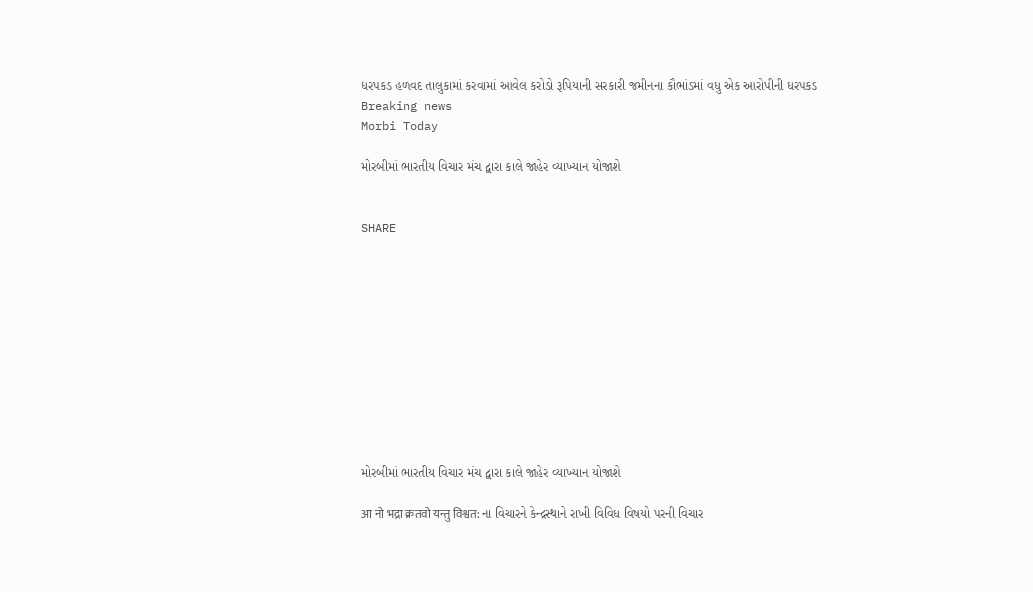ધરપકડ હળવદ તાલુકામાં કરવામાં આવેલ કરોડો રૂપિયાની સરકારી જમીનના કૌભાંડમાં વધુ એક આરોપીની ધરપકડ
Breaking news
Morbi Today

મોરબીમાં ભારતીય વિચાર મંચ દ્વારા કાલે જાહેર વ્યાખ્યાન યોજાશે


SHARE











મોરબીમાં ભારતીય વિચાર મંચ દ્વારા કાલે જાહેર વ્યાખ્યાન યોજાશે

आ नो भद्रा क्रतवो यन्तु विश्वत: ના વિચારને કેન્દ્રસ્થાને રાખી વિવિધ વિષયો પરની વિચાર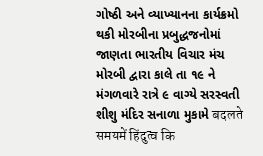ગોષ્ઠી અને વ્યાખ્યાનના કાર્યક્રમો થકી મોરબીના પ્રબુદ્ધજનોમાં જાણતા ભારતીય વિચાર મંચ મોરબી દ્વારા કાલે તા ૧૯ ને મંગળવારે રાત્રે ૯ વાગ્યે સરસ્વતી શીશુ મંદિર સનાળા મુકામે बदलते समयमें हिंदुत्व कि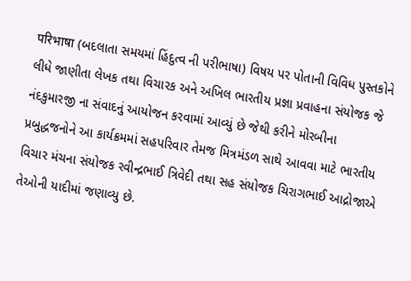परिभाषा (બદલાતા સમયમાં હિંદુત્વ ની પરીભાષા) વિષય પર પોતાની વિવિધ પુસ્તકોને લીધે જાણીતા લેખક તથા વિચારક અને અખિલ ભારતીય પ્રજ્ઞા પ્રવાહના સંયોજક જે નંદકુમારજી ના સંવાદનું આયોજન કરવામાં આવ્યું છે જેથી કરીને મોરબીના પ્રબુદ્ધજનોને આ કાર્યક્રમમાં સહપરિવાર તેમજ મિત્રમંડળ સાથે આવવા માટે ભારતીય વિચાર મંચના સંયોજક રવીન્દ્રભાઈ ત્રિવેદી તથા સહ સંયોજક ચિરાગભાઈ આદ્રોજાએ તેઓની યાદીમાં જણાવ્યુ છે.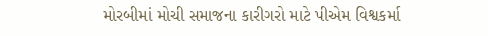મોરબીમાં મોચી સમાજના કારીગરો માટે પીએમ વિશ્વકર્મા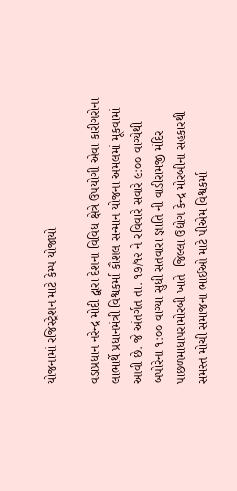યોજનામાં રજિસ્ટ્રેશન માટે કેમ્પ યોજાયો

વડાપ્રધાન નરેન્દ્ર મોદી દ્વારા દેશના વિવિધ ક્ષેત્રે ઉપયોગી એવા કારીગરોના લાભાર્થે પ્રધાનમંત્રી વિશ્વકર્મા કૌશલ સન્માન યોજના અમલમાં મૂકવામાં આવી છે. જે અંતર્ગત તા. ૧૭/૧૨ ને રવિવારે સવારે ૯:૦૦ વાગ્યેથી બપોરેના ૧:૦૦ વાગ્યા સુધી સતવારા જ્ઞાતિ ની વાડીરામજી મંદિર પાછળમાધાપરામોરબી ખાતે  જિલ્લા ઉદ્યોગ કેન્દ્ર મોરબીના સહકારથી સમસ્ત મોચી સમાજના ભાઈઓ માટે પીએમ વિશ્વકર્મા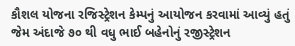કૌશલ યોજના રજિસ્ટ્રેશન કેમ્પનું આયોજન કરવામાં આવ્યું હતું જેમ અંદાજે ૭૦ થી વધુ ભાઈ બહેનોનું રજીસ્ટ્રેશન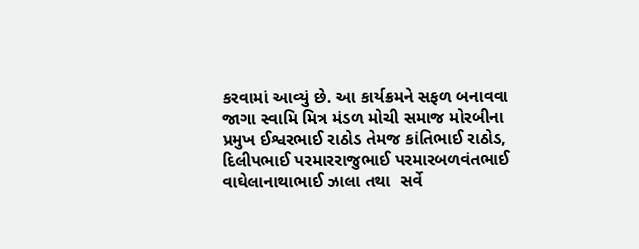કરવામાં આવ્યું છે. આ કાર્યક્રમને સફળ બનાવવા જાગા સ્વામિ મિત્ર મંડળ મોચી સમાજ મોરબીના પ્રમુખ ઈશ્વરભાઈ રાઠોડ તેમજ કાંતિભાઈ રાઠોડ, દિલીપભાઈ પરમારરાજુભાઈ પરમારબળવંતભાઈ વાઘેલાનાથાભાઈ ઝાલા તથા  સર્વે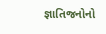જ્ઞાતિજનોનો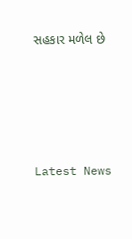સહકાર મળેલ છે






Latest News